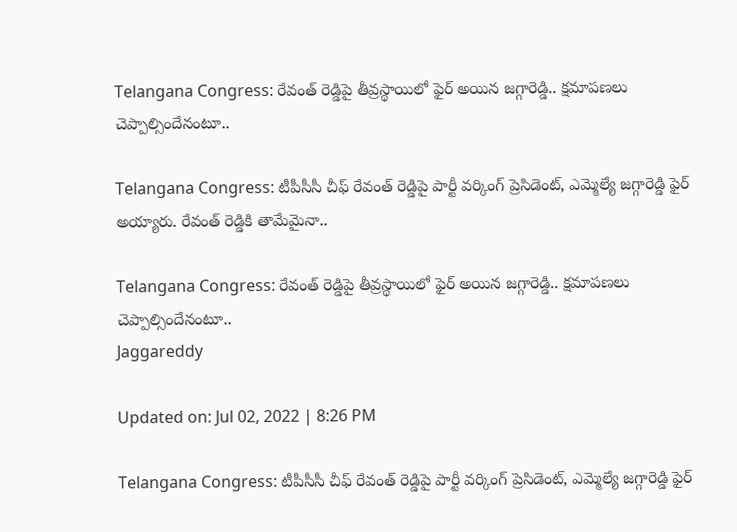Telangana Congress: రేవంత్ రెడ్డిపై తీవ్రస్థాయిలో ఫైర్ అయిన జగ్గారెడ్డి.. క్షమాపణలు చెప్పాల్సిందేనంటూ..

Telangana Congress: టీపీసీసీ చీఫ్ రేవంత్ రెడ్డిపై పార్టీ వర్కింగ్ ప్రెసిడెంట్, ఎమ్మెల్యే జగ్గారెడ్డి ఫైర్ అయ్యారు. రేవంత్ రెడ్డికి తామేమైనా..

Telangana Congress: రేవంత్ రెడ్డిపై తీవ్రస్థాయిలో ఫైర్ అయిన జగ్గారెడ్డి.. క్షమాపణలు చెప్పాల్సిందేనంటూ..
Jaggareddy

Updated on: Jul 02, 2022 | 8:26 PM

Telangana Congress: టీపీసీసీ చీఫ్ రేవంత్ రెడ్డిపై పార్టీ వర్కింగ్ ప్రెసిడెంట్, ఎమ్మెల్యే జగ్గారెడ్డి ఫైర్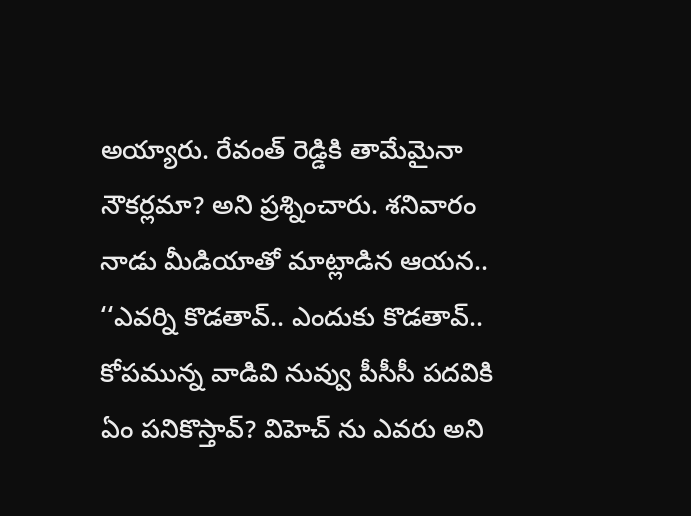అయ్యారు. రేవంత్ రెడ్డికి తామేమైనా నౌకర్లమా? అని ప్రశ్నించారు. శనివారం నాడు మీడియాతో మాట్లాడిన ఆయన.. ‘‘ఎవర్ని కొడతావ్.. ఎందుకు కొడతావ్.. కోపమున్న వాడివి నువ్వు పీసీసీ పదవికి ఏం పనికొస్తావ్? విహెచ్ ను ఎవరు అని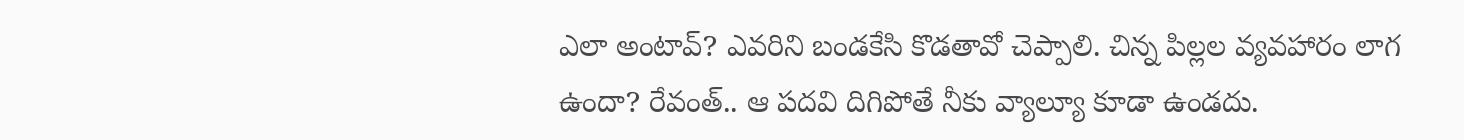ఎలా అంటావ్? ఎవరిని బండకేసి కొడతావో చెప్పాలి. చిన్న పిల్లల వ్యవహారం లాగ ఉందా? రేవంత్.. ఆ పదవి దిగిపోతే నీకు వ్యాల్యూ కూడా ఉండదు.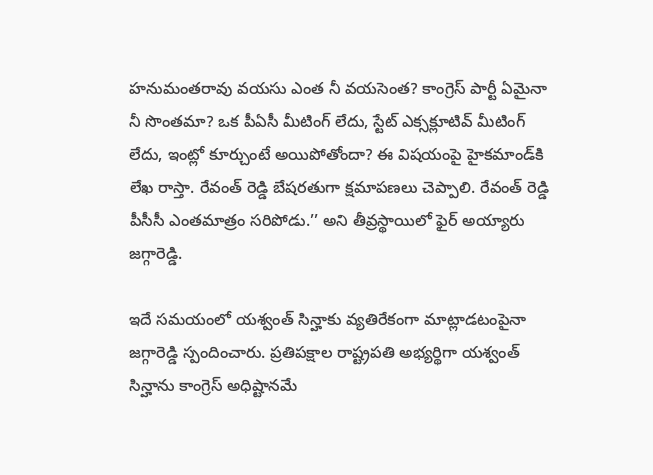హనుమంతరావు వయసు ఎంత నీ వయసెంత? కాంగ్రెస్ పార్టీ ఏమైనా నీ సొంతమా? ఒక పీఏసీ మీటింగ్ లేదు, స్టేట్ ఎక్సక్లూటివ్ మీటింగ్ లేదు, ఇంట్లో కూర్చుంటే అయిపోతోందా? ఈ విషయంపై హైకమాండ్‌కి లేఖ రాస్తా. రేవంత్ రెడ్డి బేషరతుగా క్షమాపణలు చెప్పాలి. రేవంత్ రెడ్డి పీసీసీ ఎంతమాత్రం సరిపోడు.’’ అని తీవ్రస్థాయిలో ఫైర్ అయ్యారు జగ్గారెడ్డి.

ఇదే సమయంలో యశ్వంత్ సిన్హాకు వ్యతిరేకంగా మాట్లాడటంపైనా జగ్గారెడ్డి స్పందించారు. ప్రతిపక్షాల రాష్ట్రపతి అభ్యర్థిగా యశ్వంత్ సిన్హాను కాంగ్రెస్ అధిష్టానమే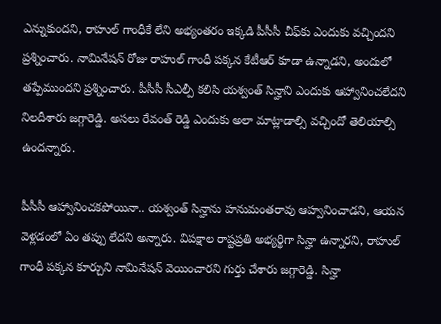ఎన్నుకుందని, రాహుల్ గాంధీకే లేని అభ్యంతరం ఇక్కడి పీసీసీ చీఫ్‌కు ఎందుకు వచ్చిందని ప్రశ్నించారు. నామినేషన్ రోజు రాహుల్ గాంధీ పక్కన కేటీఆర్ కూడా ఉన్నాడని, అందులో తప్పేముందని ప్రశ్నించారు. పీసీసీ సీఎల్పీ కలిసి యశ్వంత్ సిన్హాని ఎందుకు ఆహ్వానించలేదని నిలదీశారు జగ్గారెడ్డి. అసలు రేవంత్ రెడ్డి ఎందుకు అలా మాట్లాడాల్సి వచ్చిందో తెలియాల్సి ఉందన్నారు.

పీసీసీ ఆహ్వానించకపోయినా.. యశ్వంత్ సిన్హాను హనుమంతరావు ఆహ్వనించాడని, ఆయన వెళ్లడంలో ఏం తప్పు లేదని అన్నారు. విపక్షాల రాష్టప్రతి అభ్యర్థిగా సిన్హా ఉన్నారని, రాహుల్ గాంధీ పక్కన కూర్చుని నామినేషన్ వెయించారని గుర్తు చేశారు జగ్గారెడ్డి. సిన్హా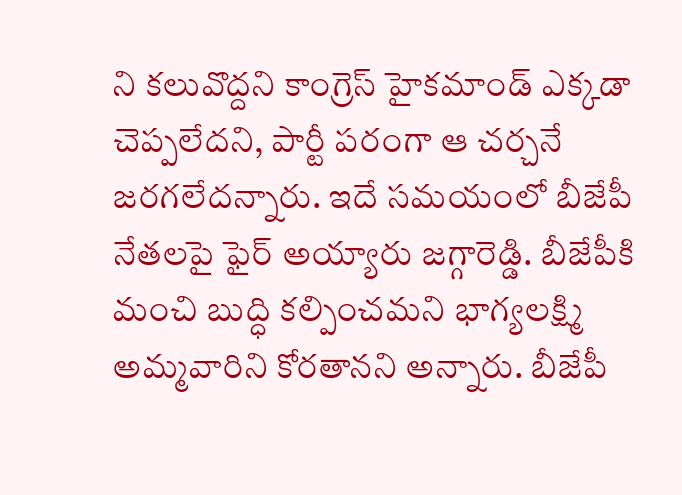ని కలువొద్దని కాంగ్రెస్ హైకమాండ్ ఎక్కడా చెప్పలేదని, పార్టీ పరంగా ఆ చర్చనే జరగలేదన్నారు. ఇదే సమయంలో బీజేపీ నేతలపై ఫైర్ అయ్యారు జగ్గారెడ్డి. బీజేపీకి మంచి బుద్ధి కల్పించమని భాగ్యలక్ష్మి అమ్మవారిని కోరతానని అన్నారు. బీజేపీ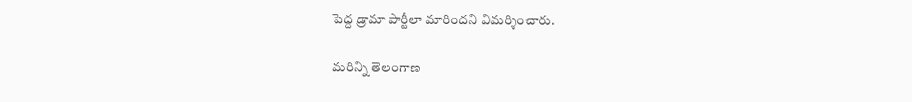పెద్ద డ్రామా పార్టీలా మారిందని విమర్శించారు.

మరిన్ని తెలంగాణ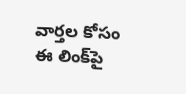వార్తల కోసం ఈ లింక్‌పై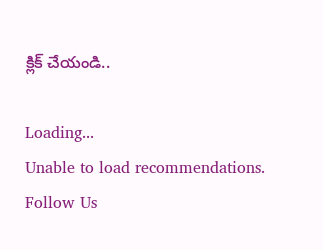క్లిక్ చేయండి..

Loading...
Unable to load recommendations.
Follow Us